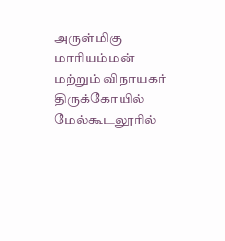அருள்மிகு மாரியம்மன் மற்றும் விநாயகர் திருக்கோயில் மேல்கூடலூரில்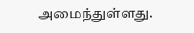அமைந்துள்ளது.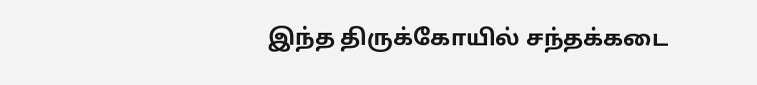இந்த திருக்கோயில் சந்தக்கடை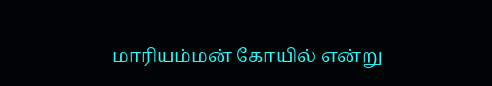மாரியம்மன் கோயில் என்று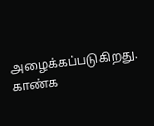அழைக்கப்படுகிறது. காண்க